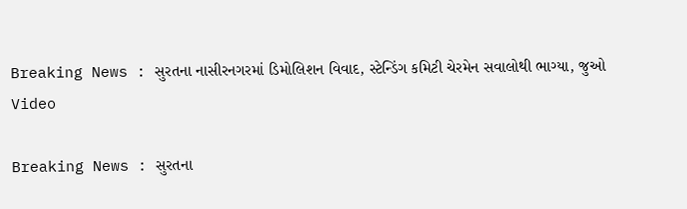Breaking News : સુરતના નાસીરનગરમાં ડિમોલિશન વિવાદ, સ્ટેન્ડિંગ કમિટી ચેરમેન સવાલોથી ભાગ્યા, જુઓ Video

Breaking News : સુરતના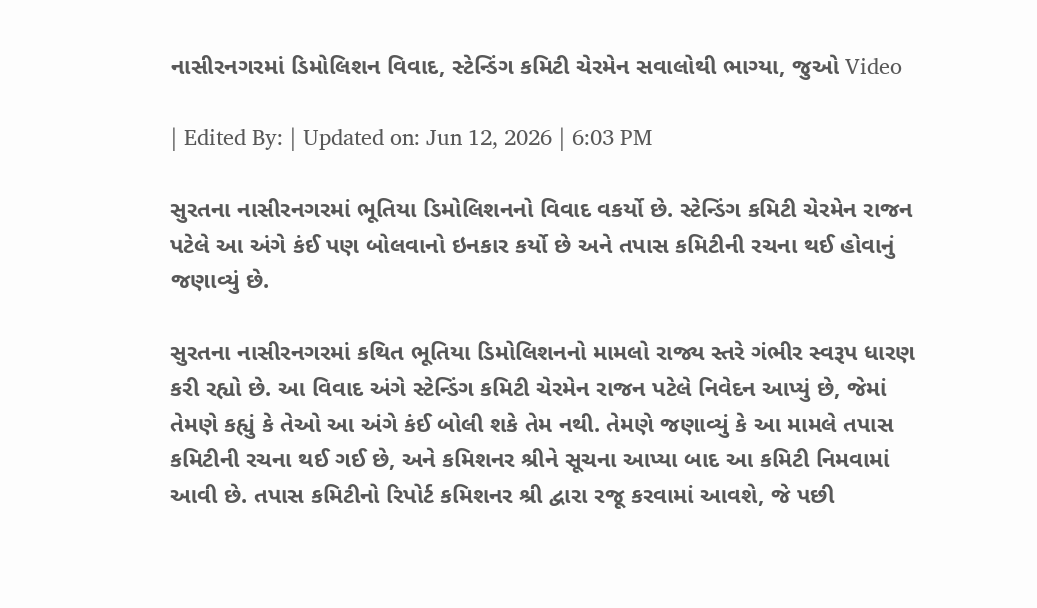નાસીરનગરમાં ડિમોલિશન વિવાદ, સ્ટેન્ડિંગ કમિટી ચેરમેન સવાલોથી ભાગ્યા, જુઓ Video

| Edited By: | Updated on: Jun 12, 2026 | 6:03 PM

સુરતના નાસીરનગરમાં ભૂતિયા ડિમોલિશનનો વિવાદ વકર્યો છે. સ્ટેન્ડિંગ કમિટી ચેરમેન રાજન પટેલે આ અંગે કંઈ પણ બોલવાનો ઇનકાર કર્યો છે અને તપાસ કમિટીની રચના થઈ હોવાનું જણાવ્યું છે.

સુરતના નાસીરનગરમાં કથિત ભૂતિયા ડિમોલિશનનો મામલો રાજ્ય સ્તરે ગંભીર સ્વરૂપ ધારણ કરી રહ્યો છે. આ વિવાદ અંગે સ્ટેન્ડિંગ કમિટી ચેરમેન રાજન પટેલે નિવેદન આપ્યું છે, જેમાં તેમણે કહ્યું કે તેઓ આ અંગે કંઈ બોલી શકે તેમ નથી. તેમણે જણાવ્યું કે આ મામલે તપાસ કમિટીની રચના થઈ ગઈ છે, અને કમિશનર શ્રીને સૂચના આપ્યા બાદ આ કમિટી નિમવામાં આવી છે. તપાસ કમિટીનો રિપોર્ટ કમિશનર શ્રી દ્વારા રજૂ કરવામાં આવશે, જે પછી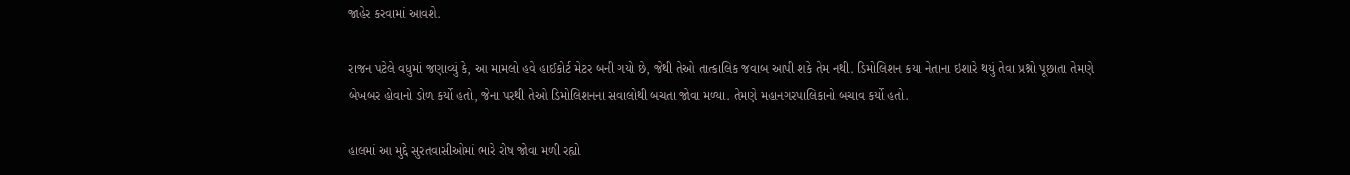જાહેર કરવામાં આવશે.

રાજન પટેલે વધુમાં જણાવ્યું કે, આ મામલો હવે હાઈકોર્ટ મેટર બની ગયો છે, જેથી તેઓ તાત્કાલિક જવાબ આપી શકે તેમ નથી. ડિમોલિશન કયા નેતાના ઇશારે થયું તેવા પ્રશ્નો પૂછાતા તેમણે બેખબર હોવાનો ડોળ કર્યો હતો, જેના પરથી તેઓ ડિમોલિશનના સવાલોથી બચતા જોવા મળ્યા. તેમણે મહાનગરપાલિકાનો બચાવ કર્યો હતો.

હાલમાં આ મુદ્દે સુરતવાસીઓમાં ભારે રોષ જોવા મળી રહ્યો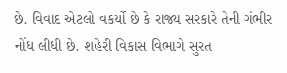છે. વિવાદ એટલો વકર્યો છે કે રાજ્ય સરકારે તેની ગંભીર નોંધ લીધી છે. શહેરી વિકાસ વિભાગે સુરત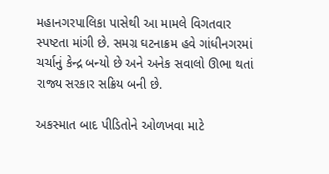મહાનગરપાલિકા પાસેથી આ મામલે વિગતવાર સ્પષ્ટતા માંગી છે. સમગ્ર ઘટનાક્રમ હવે ગાંધીનગરમાં ચર્ચાનું કેન્દ્ર બન્યો છે અને અનેક સવાલો ઊભા થતાં રાજ્ય સરકાર સક્રિય બની છે.

અકસ્માત બાદ પીડિતોને ઓળખવા માટે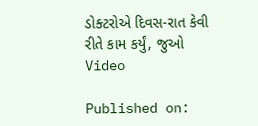ડોક્ટરોએ દિવસ-રાત કેવી રીતે કામ કર્યું, જુઓ Video

Published on: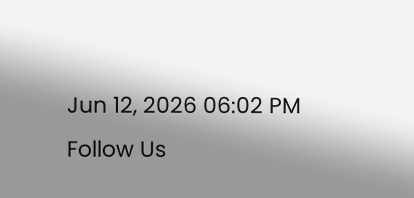Jun 12, 2026 06:02 PM
Follow Us